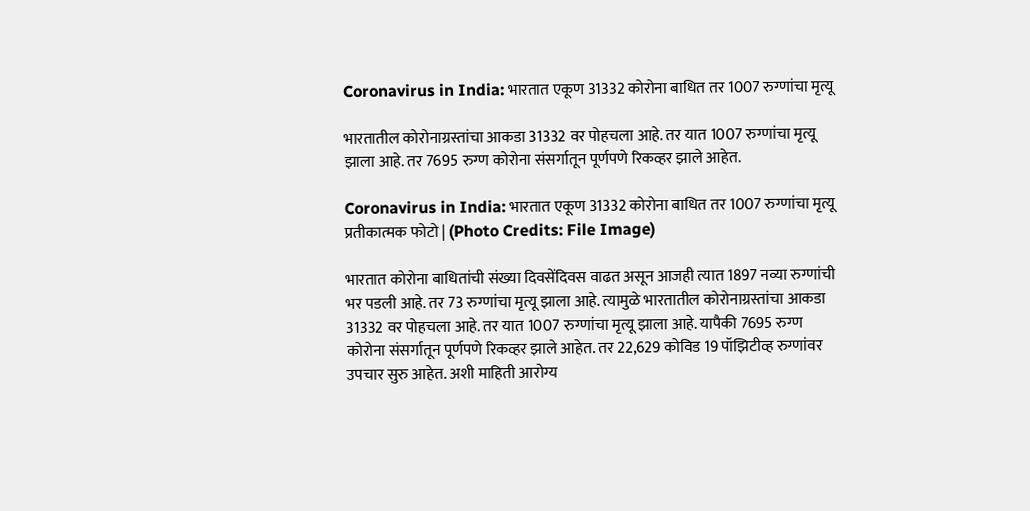Coronavirus in India: भारतात एकूण 31332 कोरोना बाधित तर 1007 रुग्णांचा मृत्यू

भारतातील कोरोनाग्रस्तांचा आकडा 31332 वर पोहचला आहे. तर यात 1007 रुग्णांचा मृत्यू झाला आहे. तर 7695 रुग्ण कोरोना संसर्गातून पूर्णपणे रिकव्हर झाले आहेत.

Coronavirus in India: भारतात एकूण 31332 कोरोना बाधित तर 1007 रुग्णांचा मृत्यू
प्रतीकात्मक फोटो | (Photo Credits: File Image)

भारतात कोरोना बाधितांची संख्या दिवसेंदिवस वाढत असून आजही त्यात 1897 नव्या रुग्णांची भर पडली आहे. तर 73 रुग्णांचा मृत्यू झाला आहे. त्यामुळे भारतातील कोरोनाग्रस्तांचा आकडा 31332 वर पोहचला आहे. तर यात 1007 रुग्णांचा मृत्यू झाला आहे. यापैकी 7695 रुग्ण कोरोना संसर्गातून पूर्णपणे रिकव्हर झाले आहेत. तर 22,629 कोविड 19 पॉझिटीव्ह रुग्णांवर उपचार सुरु आहेत. अशी माहिती आरोग्य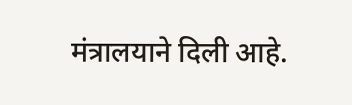मंत्रालयाने दिली आहे.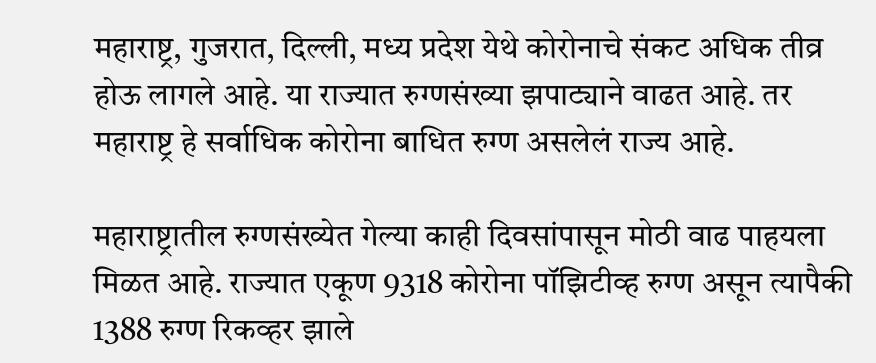महाराष्ट्र, गुजरात, दिल्ली, मध्य प्रदेश येथे कोरोनाचे संकट अधिक तीव्र होऊ लागले आहे. या राज्यात रुग्णसंख्या झपाट्याने वाढत आहे. तर महाराष्ट्र हे सर्वाधिक कोरोना बाधित रुग्ण असलेलं राज्य आहे.

महाराष्ट्रातील रुग्णसंख्येत गेल्या काही दिवसांपासून मोठी वाढ पाहयला मिळत आहे. राज्यात एकूण 9318 कोरोना पॉझिटीव्ह रुग्ण असून त्यापैकी 1388 रुग्ण रिकव्हर झाले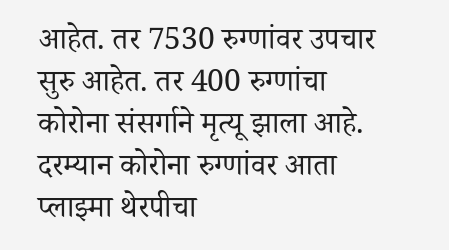आहेत. तर 7530 रुग्णांवर उपचार सुरु आहेत. तर 400 रुग्णांचा कोरोना संसर्गाने मृत्यू झाला आहे. दरम्यान कोरोना रुग्णांवर आता प्लाझ्मा थेरपीचा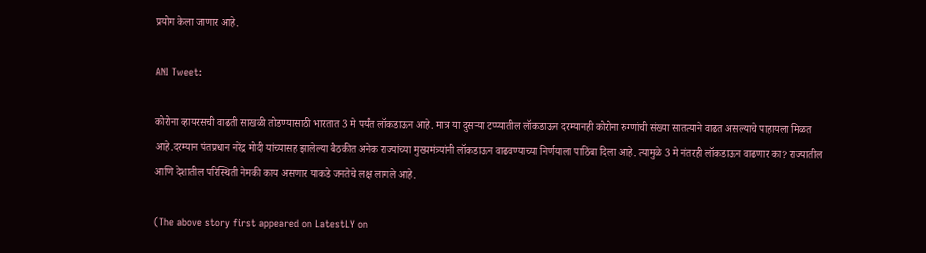प्रयोग केला जाणार आहे.

ANI Tweet:

कोरोना व्हायरसची वाढती साखळी तोडण्यासाठी भारतात 3 मे पर्यंत लॉकडाऊन आहे. मात्र या दुसऱ्या टप्प्यातील लॉकडाऊन दरम्यानही कोरोना रुग्णांची संख्या सातत्याने वाढत असल्याचे पाहायला मिळत आहे.दरम्यान पंतप्रधान नरेंद्र मोदी यांच्यासह झालेल्या बैठकीत अनेक राज्यांच्या मुख्यमंत्र्यांनी लॉकडाऊन वाढवण्याच्या निर्णयाला पाठिंबा दिला आहे. त्यामुळे 3 मे नंतरही लॉकडाऊन वाढणार का? राज्यातील आणि देशातील परिस्थिती नेमकी काय असणार याकडे जनतेचे लक्ष लागले आहे.

(The above story first appeared on LatestLY on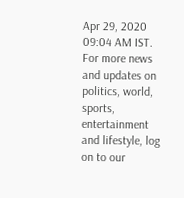Apr 29, 2020 09:04 AM IST. For more news and updates on politics, world, sports, entertainment and lifestyle, log on to our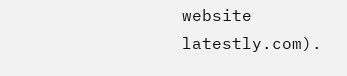website latestly.com).